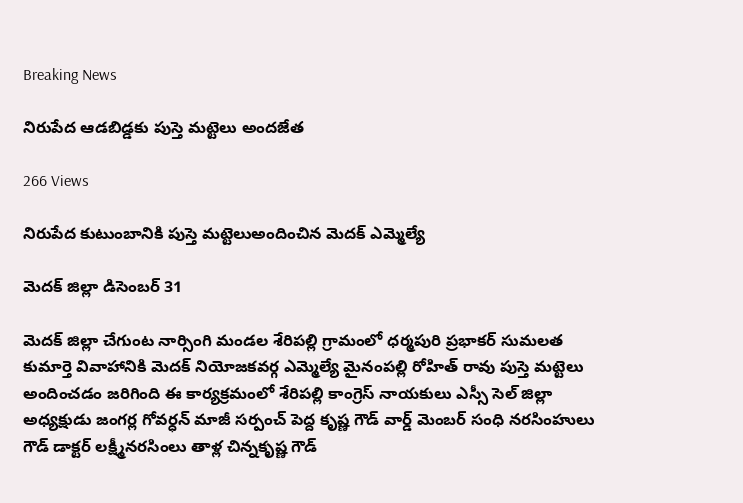Breaking News

నిరుపేద ఆడబిడ్డకు పుస్తె మట్టెలు అందజేత

266 Views

నిరుపేద కుటుంబానికి పుస్తె మట్టెలుఅందించిన మెదక్ ఎమ్మెల్యే

మెదక్ జిల్లా డిసెంబర్ 31

మెదక్ జిల్లా చేగుంట నార్సింగి మండల శేరిపల్లి గ్రామంలో ధర్మపురి ప్రభాకర్ సుమలత కుమార్తె వివాహానికి మెదక్ నియోజకవర్గ ఎమ్మెల్యే మైనంపల్లి రోహిత్ రావు పుస్తె మట్టెలు అందించడం జరిగింది ఈ కార్యక్రమంలో శేరిపల్లి కాంగ్రెస్ నాయకులు ఎస్సీ సెల్ జిల్లా అధ్యక్షుడు జంగర్ల గోవర్ధన్ మాజీ సర్పంచ్ పెద్ద కృష్ణ గౌడ్ వార్డ్ మెంబర్ సంధి నరసింహులు గౌడ్ డాక్టర్ లక్ష్మీనరసింలు తాళ్ల చిన్నకృష్ణ గౌడ్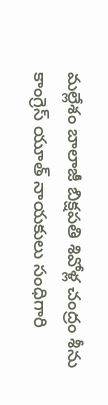మల్లేశం బాలాజీ బిక్షపతి శివోళ్ల చంద్రం శీను కాంగ్రెస్ యూత్ నాయకులు సంధిగారి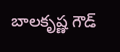బాలకృష్ణ గౌడ్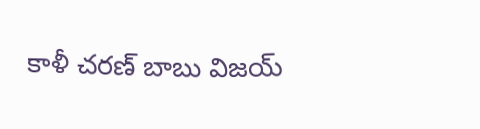కాళీ చరణ్ బాబు విజయ్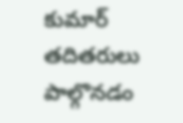కుమార్ తదితరులు పాల్గొనడం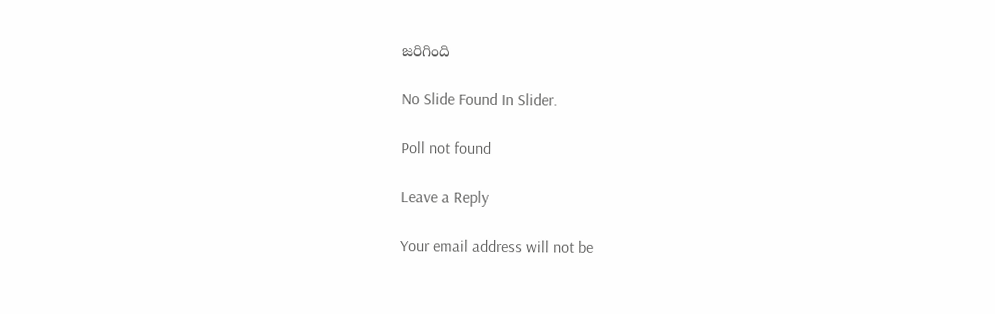జరిగింది

No Slide Found In Slider.

Poll not found

Leave a Reply

Your email address will not be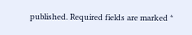published. Required fields are marked *